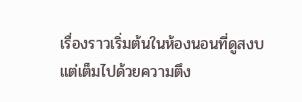เรื่องราวเริ่มต้นในห้องนอนที่ดูสงบแต่เต็มไปด้วยความตึง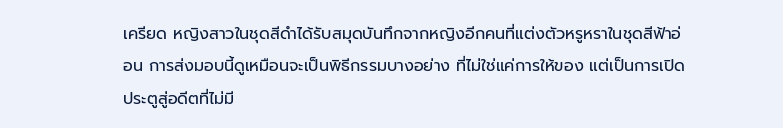เครียด หญิงสาวในชุดสีดำได้รับสมุดบันทึกจากหญิงอีกคนที่แต่งตัวหรูหราในชุดสีฟ้าอ่อน การส่งมอบนี้ดูเหมือนจะเป็นพิธีกรรมบางอย่าง ที่ไม่ใช่แค่การให้ของ แต่เป็นการเปิดประตูสู่อดีตที่ไม่มี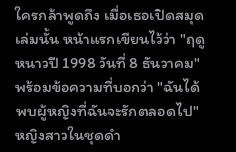ใครกล้าพูดถึง เมื่อเธอเปิดสมุดเล่มนั้น หน้าแรกเขียนไว้ว่า "ฤดูหนาวปี 1998 วันที่ 8 ธันวาคม" พร้อมข้อความที่บอกว่า "ฉันได้พบผู้หญิงที่ฉันจะรักตลอดไป" หญิงสาวในชุดดำ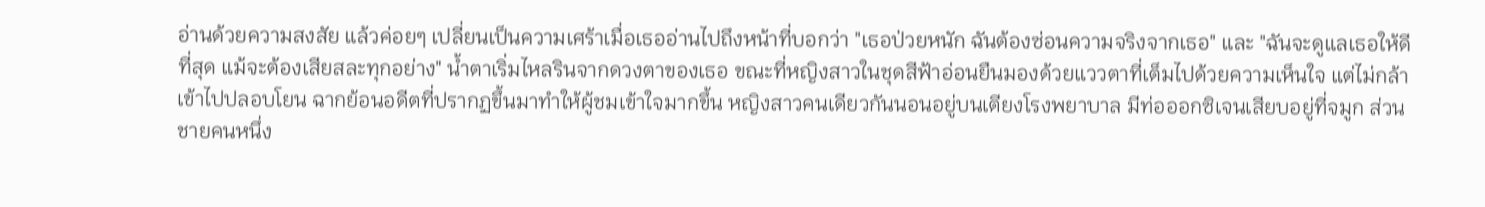อ่านด้วยความสงสัย แล้วค่อยๆ เปลี่ยนเป็นความเศร้าเมื่อเธออ่านไปถึงหน้าที่บอกว่า "เธอป่วยหนัก ฉันต้องซ่อนความจริงจากเธอ" และ "ฉันจะดูแลเธอให้ดีที่สุด แม้จะต้องเสียสละทุกอย่าง" น้ำตาเริ่มไหลรินจากดวงตาของเธอ ขณะที่หญิงสาวในชุดสีฟ้าอ่อนยืนมองด้วยแววตาที่เต็มไปด้วยความเห็นใจ แต่ไม่กล้าเข้าไปปลอบโยน ฉากย้อนอดีตที่ปรากฏขึ้นมาทำให้ผู้ชมเข้าใจมากขึ้น หญิงสาวคนเดียวกันนอนอยู่บนเตียงโรงพยาบาล มีท่อออกซิเจนเสียบอยู่ที่จมูก ส่วนชายคนหนึ่ง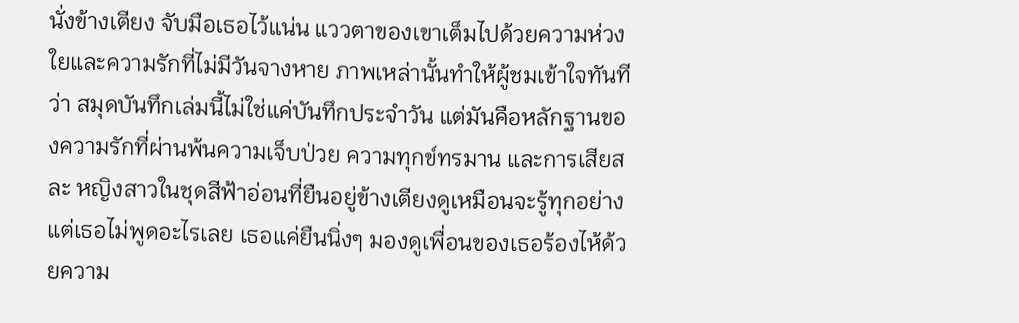นั่งข้างเตียง จับมือเธอไว้แน่น แววตาของเขาเต็มไปด้วยความห่วงใยและความรักที่ไม่มีวันจางหาย ภาพเหล่านั้นทำให้ผู้ชมเข้าใจทันทีว่า สมุดบันทึกเล่มนี้ไม่ใช่แค่บันทึกประจำวัน แต่มันคือหลักฐานของความรักที่ผ่านพ้นความเจ็บป่วย ความทุกข์ทรมาน และการเสียสละ หญิงสาวในชุดสีฟ้าอ่อนที่ยืนอยู่ข้างเตียงดูเหมือนจะรู้ทุกอย่างแต่เธอไม่พูดอะไรเลย เธอแค่ยืนนิ่งๆ มองดูเพื่อนของเธอร้องไห้ด้วยความ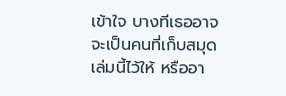เข้าใจ บางทีเธออาจจะเป็นคนที่เก็บสมุดเล่มนี้ไว้ให้ หรืออา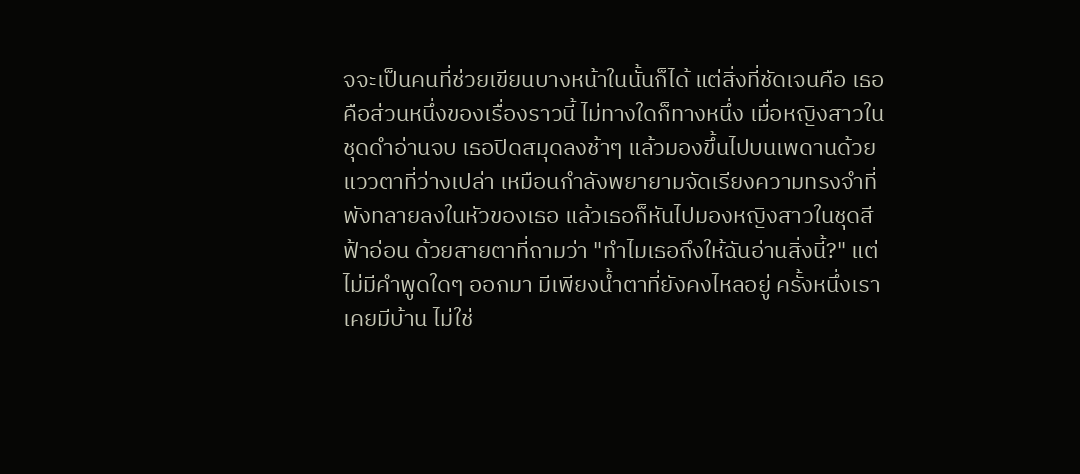จจะเป็นคนที่ช่วยเขียนบางหน้าในนั้นก็ได้ แต่สิ่งที่ชัดเจนคือ เธอคือส่วนหนึ่งของเรื่องราวนี้ ไม่ทางใดก็ทางหนึ่ง เมื่อหญิงสาวในชุดดำอ่านจบ เธอปิดสมุดลงช้าๆ แล้วมองขึ้นไปบนเพดานด้วยแววตาที่ว่างเปล่า เหมือนกำลังพยายามจัดเรียงความทรงจำที่พังทลายลงในหัวของเธอ แล้วเธอก็หันไปมองหญิงสาวในชุดสีฟ้าอ่อน ด้วยสายตาที่ถามว่า "ทำไมเธอถึงให้ฉันอ่านสิ่งนี้?" แต่ไม่มีคำพูดใดๆ ออกมา มีเพียงน้ำตาที่ยังคงไหลอยู่ ครั้งหนึ่งเราเคยมีบ้าน ไม่ใช่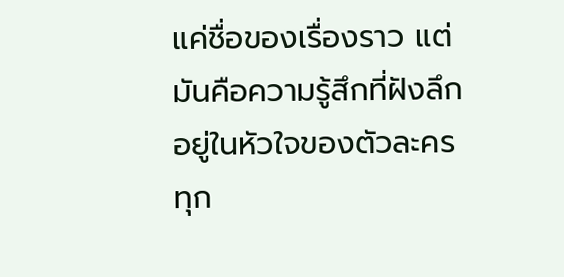แค่ชื่อของเรื่องราว แต่มันคือความรู้สึกที่ฝังลึกอยู่ในหัวใจของตัวละครทุก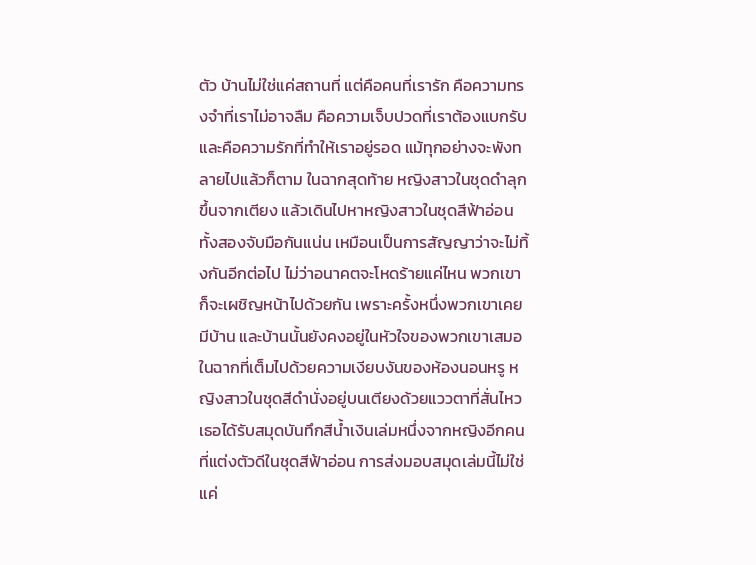ตัว บ้านไม่ใช่แค่สถานที่ แต่คือคนที่เรารัก คือความทรงจำที่เราไม่อาจลืม คือความเจ็บปวดที่เราต้องแบกรับ และคือความรักที่ทำให้เราอยู่รอด แม้ทุกอย่างจะพังทลายไปแล้วก็ตาม ในฉากสุดท้าย หญิงสาวในชุดดำลุกขึ้นจากเตียง แล้วเดินไปหาหญิงสาวในชุดสีฟ้าอ่อน ทั้งสองจับมือกันแน่น เหมือนเป็นการสัญญาว่าจะไม่ทิ้งกันอีกต่อไป ไม่ว่าอนาคตจะโหดร้ายแค่ไหน พวกเขาก็จะเผชิญหน้าไปด้วยกัน เพราะครั้งหนึ่งพวกเขาเคยมีบ้าน และบ้านนั้นยังคงอยู่ในหัวใจของพวกเขาเสมอ
ในฉากที่เต็มไปด้วยความเงียบงันของห้องนอนหรู หญิงสาวในชุดสีดำนั่งอยู่บนเตียงด้วยแววตาที่สั่นไหว เธอได้รับสมุดบันทึกสีน้ำเงินเล่มหนึ่งจากหญิงอีกคนที่แต่งตัวดีในชุดสีฟ้าอ่อน การส่งมอบสมุดเล่มนี้ไม่ใช่แค่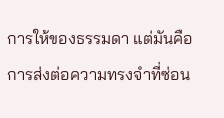การให้ของธรรมดา แต่มันคือการส่งต่อความทรงจำที่ซ่อน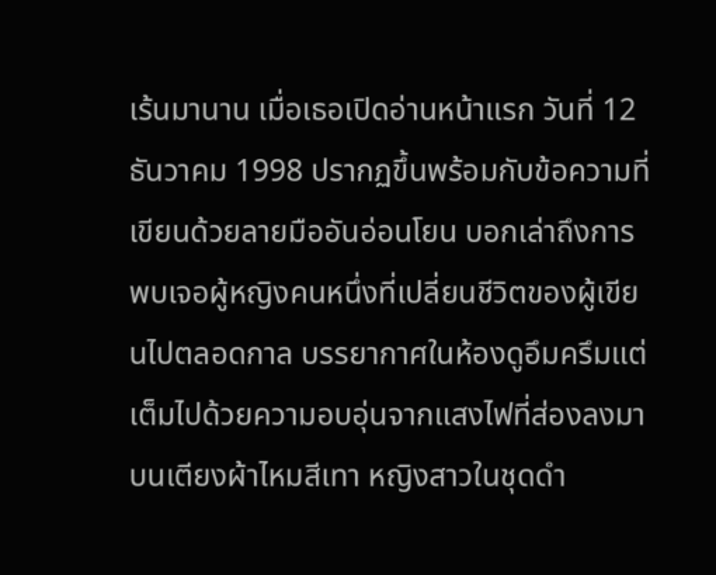เร้นมานาน เมื่อเธอเปิดอ่านหน้าแรก วันที่ 12 ธันวาคม 1998 ปรากฏขึ้นพร้อมกับข้อความที่เขียนด้วยลายมืออันอ่อนโยน บอกเล่าถึงการพบเจอผู้หญิงคนหนึ่งที่เปลี่ยนชีวิตของผู้เขียนไปตลอดกาล บรรยากาศในห้องดูอึมครึมแต่เต็มไปด้วยความอบอุ่นจากแสงไฟที่ส่องลงมาบนเตียงผ้าไหมสีเทา หญิงสาวในชุดดำ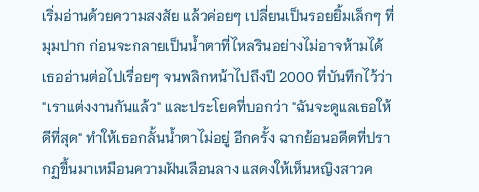เริ่มอ่านด้วยความสงสัย แล้วค่อยๆ เปลี่ยนเป็นรอยยิ้มเล็กๆ ที่มุมปาก ก่อนจะกลายเป็นน้ำตาที่ไหลรินอย่างไม่อาจห้ามได้ เธออ่านต่อไปเรื่อยๆ จนพลิกหน้าไปถึงปี 2000 ที่บันทึกไว้ว่า "เราแต่งงานกันแล้ว" และประโยคที่บอกว่า "ฉันจะดูแลเธอให้ดีที่สุด" ทำให้เธอกลั้นน้ำตาไม่อยู่ อีกครั้ง ฉากย้อนอดีตที่ปรากฏขึ้นมาเหมือนความฝันเลือนลาง แสดงให้เห็นหญิงสาวค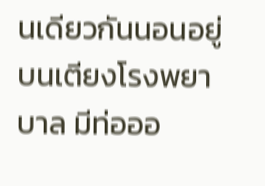นเดียวกันนอนอยู่บนเตียงโรงพยาบาล มีท่อออ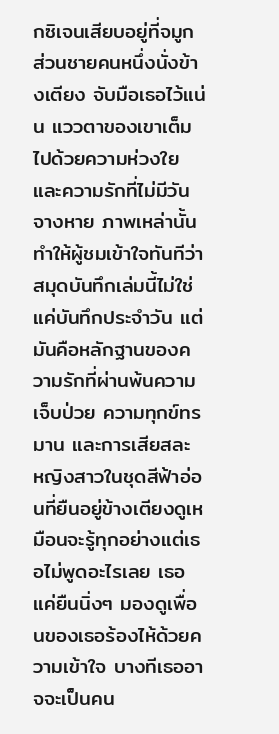กซิเจนเสียบอยู่ที่จมูก ส่วนชายคนหนึ่งนั่งข้างเตียง จับมือเธอไว้แน่น แววตาของเขาเต็มไปด้วยความห่วงใยและความรักที่ไม่มีวันจางหาย ภาพเหล่านั้นทำให้ผู้ชมเข้าใจทันทีว่า สมุดบันทึกเล่มนี้ไม่ใช่แค่บันทึกประจำวัน แต่มันคือหลักฐานของความรักที่ผ่านพ้นความเจ็บป่วย ความทุกข์ทรมาน และการเสียสละ หญิงสาวในชุดสีฟ้าอ่อนที่ยืนอยู่ข้างเตียงดูเหมือนจะรู้ทุกอย่างแต่เธอไม่พูดอะไรเลย เธอแค่ยืนนิ่งๆ มองดูเพื่อนของเธอร้องไห้ด้วยความเข้าใจ บางทีเธออาจจะเป็นคน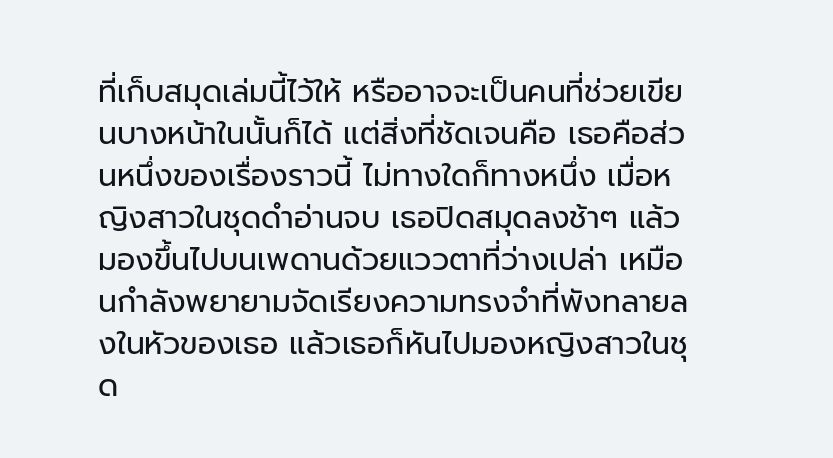ที่เก็บสมุดเล่มนี้ไว้ให้ หรืออาจจะเป็นคนที่ช่วยเขียนบางหน้าในนั้นก็ได้ แต่สิ่งที่ชัดเจนคือ เธอคือส่วนหนึ่งของเรื่องราวนี้ ไม่ทางใดก็ทางหนึ่ง เมื่อหญิงสาวในชุดดำอ่านจบ เธอปิดสมุดลงช้าๆ แล้วมองขึ้นไปบนเพดานด้วยแววตาที่ว่างเปล่า เหมือนกำลังพยายามจัดเรียงความทรงจำที่พังทลายลงในหัวของเธอ แล้วเธอก็หันไปมองหญิงสาวในชุด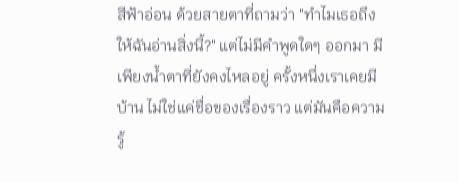สีฟ้าอ่อน ด้วยสายตาที่ถามว่า "ทำไมเธอถึงให้ฉันอ่านสิ่งนี้?" แต่ไม่มีคำพูดใดๆ ออกมา มีเพียงน้ำตาที่ยังคงไหลอยู่ ครั้งหนึ่งเราเคยมีบ้าน ไม่ใช่แค่ชื่อของเรื่องราว แต่มันคือความรู้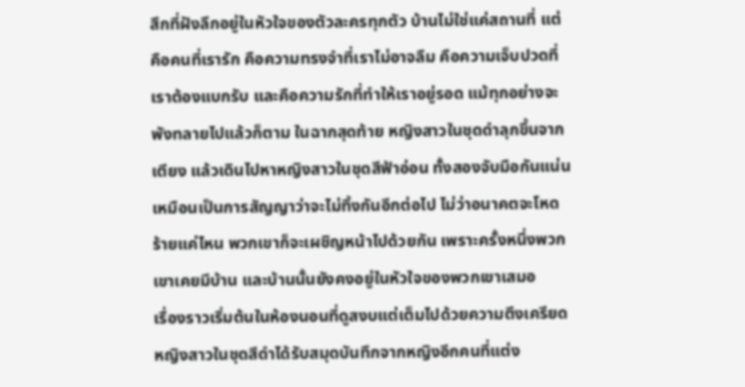สึกที่ฝังลึกอยู่ในหัวใจของตัวละครทุกตัว บ้านไม่ใช่แค่สถานที่ แต่คือคนที่เรารัก คือความทรงจำที่เราไม่อาจลืม คือความเจ็บปวดที่เราต้องแบกรับ และคือความรักที่ทำให้เราอยู่รอด แม้ทุกอย่างจะพังทลายไปแล้วก็ตาม ในฉากสุดท้าย หญิงสาวในชุดดำลุกขึ้นจากเตียง แล้วเดินไปหาหญิงสาวในชุดสีฟ้าอ่อน ทั้งสองจับมือกันแน่น เหมือนเป็นการสัญญาว่าจะไม่ทิ้งกันอีกต่อไป ไม่ว่าอนาคตจะโหดร้ายแค่ไหน พวกเขาก็จะเผชิญหน้าไปด้วยกัน เพราะครั้งหนึ่งพวกเขาเคยมีบ้าน และบ้านนั้นยังคงอยู่ในหัวใจของพวกเขาเสมอ
เรื่องราวเริ่มต้นในห้องนอนที่ดูสงบแต่เต็มไปด้วยความตึงเครียด หญิงสาวในชุดสีดำได้รับสมุดบันทึกจากหญิงอีกคนที่แต่ง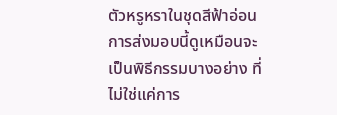ตัวหรูหราในชุดสีฟ้าอ่อน การส่งมอบนี้ดูเหมือนจะเป็นพิธีกรรมบางอย่าง ที่ไม่ใช่แค่การ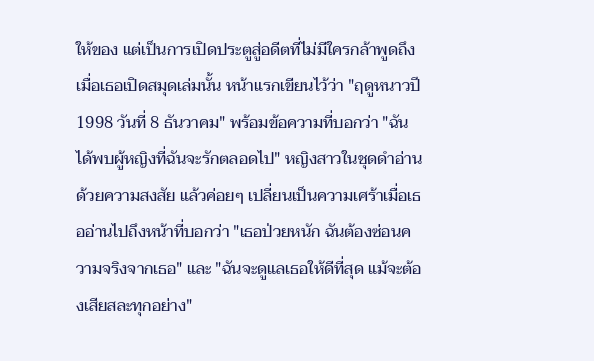ให้ของ แต่เป็นการเปิดประตูสู่อดีตที่ไม่มีใครกล้าพูดถึง เมื่อเธอเปิดสมุดเล่มนั้น หน้าแรกเขียนไว้ว่า "ฤดูหนาวปี 1998 วันที่ 8 ธันวาคม" พร้อมข้อความที่บอกว่า "ฉันได้พบผู้หญิงที่ฉันจะรักตลอดไป" หญิงสาวในชุดดำอ่านด้วยความสงสัย แล้วค่อยๆ เปลี่ยนเป็นความเศร้าเมื่อเธออ่านไปถึงหน้าที่บอกว่า "เธอป่วยหนัก ฉันต้องซ่อนความจริงจากเธอ" และ "ฉันจะดูแลเธอให้ดีที่สุด แม้จะต้องเสียสละทุกอย่าง"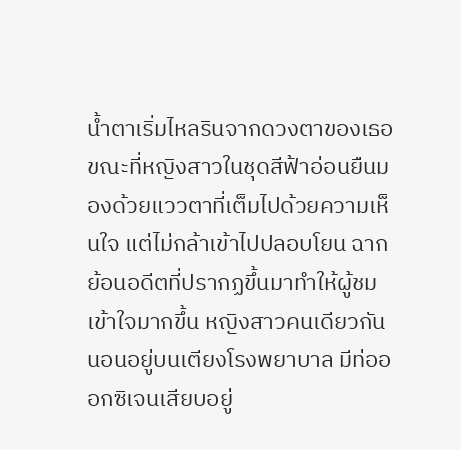น้ำตาเริ่มไหลรินจากดวงตาของเธอ ขณะที่หญิงสาวในชุดสีฟ้าอ่อนยืนมองด้วยแววตาที่เต็มไปด้วยความเห็นใจ แต่ไม่กล้าเข้าไปปลอบโยน ฉากย้อนอดีตที่ปรากฏขึ้นมาทำให้ผู้ชมเข้าใจมากขึ้น หญิงสาวคนเดียวกันนอนอยู่บนเตียงโรงพยาบาล มีท่อออกซิเจนเสียบอยู่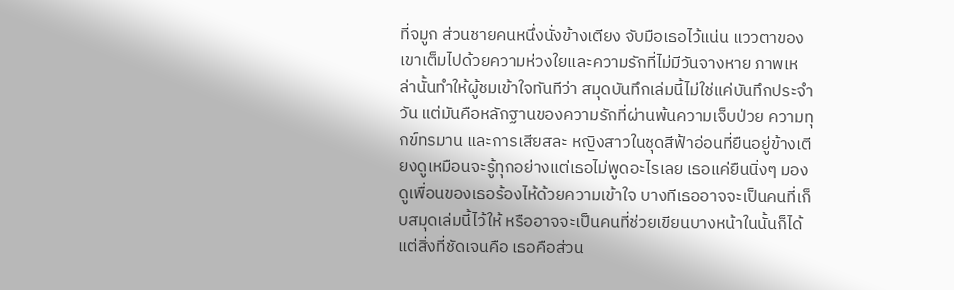ที่จมูก ส่วนชายคนหนึ่งนั่งข้างเตียง จับมือเธอไว้แน่น แววตาของเขาเต็มไปด้วยความห่วงใยและความรักที่ไม่มีวันจางหาย ภาพเหล่านั้นทำให้ผู้ชมเข้าใจทันทีว่า สมุดบันทึกเล่มนี้ไม่ใช่แค่บันทึกประจำวัน แต่มันคือหลักฐานของความรักที่ผ่านพ้นความเจ็บป่วย ความทุกข์ทรมาน และการเสียสละ หญิงสาวในชุดสีฟ้าอ่อนที่ยืนอยู่ข้างเตียงดูเหมือนจะรู้ทุกอย่างแต่เธอไม่พูดอะไรเลย เธอแค่ยืนนิ่งๆ มองดูเพื่อนของเธอร้องไห้ด้วยความเข้าใจ บางทีเธออาจจะเป็นคนที่เก็บสมุดเล่มนี้ไว้ให้ หรืออาจจะเป็นคนที่ช่วยเขียนบางหน้าในนั้นก็ได้ แต่สิ่งที่ชัดเจนคือ เธอคือส่วน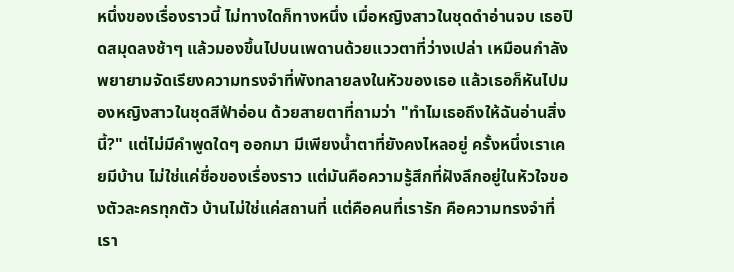หนึ่งของเรื่องราวนี้ ไม่ทางใดก็ทางหนึ่ง เมื่อหญิงสาวในชุดดำอ่านจบ เธอปิดสมุดลงช้าๆ แล้วมองขึ้นไปบนเพดานด้วยแววตาที่ว่างเปล่า เหมือนกำลังพยายามจัดเรียงความทรงจำที่พังทลายลงในหัวของเธอ แล้วเธอก็หันไปมองหญิงสาวในชุดสีฟ้าอ่อน ด้วยสายตาที่ถามว่า "ทำไมเธอถึงให้ฉันอ่านสิ่งนี้?" แต่ไม่มีคำพูดใดๆ ออกมา มีเพียงน้ำตาที่ยังคงไหลอยู่ ครั้งหนึ่งเราเคยมีบ้าน ไม่ใช่แค่ชื่อของเรื่องราว แต่มันคือความรู้สึกที่ฝังลึกอยู่ในหัวใจของตัวละครทุกตัว บ้านไม่ใช่แค่สถานที่ แต่คือคนที่เรารัก คือความทรงจำที่เรา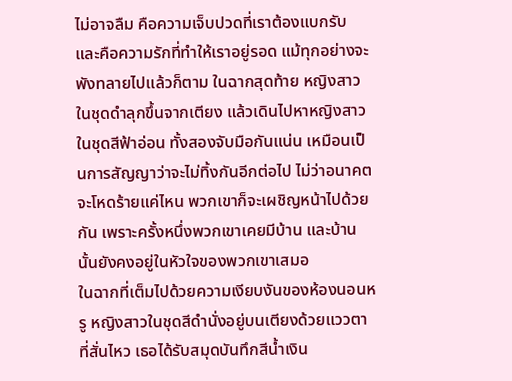ไม่อาจลืม คือความเจ็บปวดที่เราต้องแบกรับ และคือความรักที่ทำให้เราอยู่รอด แม้ทุกอย่างจะพังทลายไปแล้วก็ตาม ในฉากสุดท้าย หญิงสาวในชุดดำลุกขึ้นจากเตียง แล้วเดินไปหาหญิงสาวในชุดสีฟ้าอ่อน ทั้งสองจับมือกันแน่น เหมือนเป็นการสัญญาว่าจะไม่ทิ้งกันอีกต่อไป ไม่ว่าอนาคตจะโหดร้ายแค่ไหน พวกเขาก็จะเผชิญหน้าไปด้วยกัน เพราะครั้งหนึ่งพวกเขาเคยมีบ้าน และบ้านนั้นยังคงอยู่ในหัวใจของพวกเขาเสมอ
ในฉากที่เต็มไปด้วยความเงียบงันของห้องนอนหรู หญิงสาวในชุดสีดำนั่งอยู่บนเตียงด้วยแววตาที่สั่นไหว เธอได้รับสมุดบันทึกสีน้ำเงิน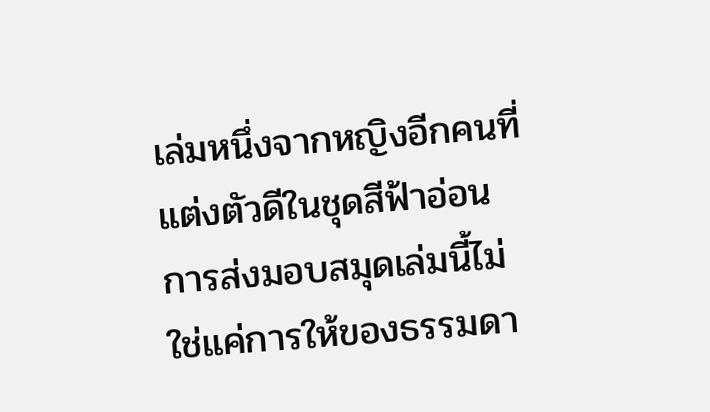เล่มหนึ่งจากหญิงอีกคนที่แต่งตัวดีในชุดสีฟ้าอ่อน การส่งมอบสมุดเล่มนี้ไม่ใช่แค่การให้ของธรรมดา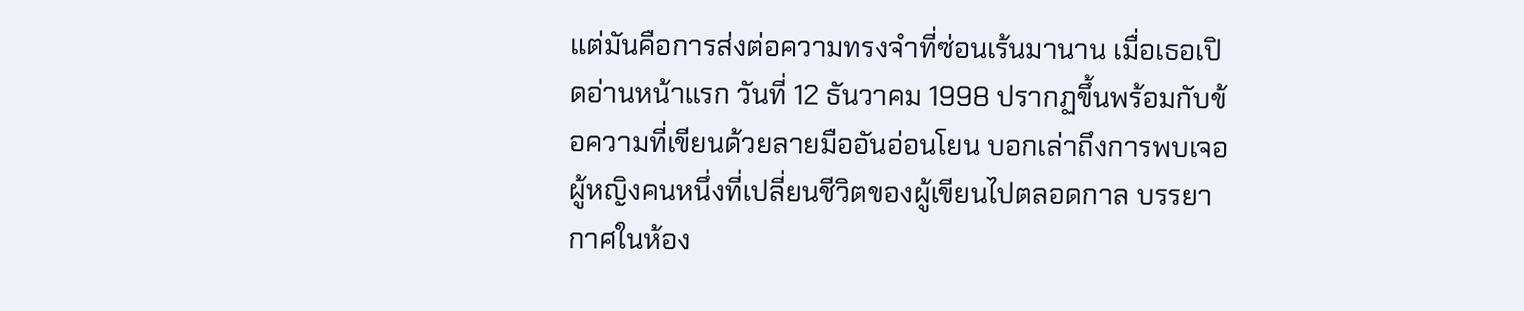แต่มันคือการส่งต่อความทรงจำที่ซ่อนเร้นมานาน เมื่อเธอเปิดอ่านหน้าแรก วันที่ 12 ธันวาคม 1998 ปรากฏขึ้นพร้อมกับข้อความที่เขียนด้วยลายมืออันอ่อนโยน บอกเล่าถึงการพบเจอผู้หญิงคนหนึ่งที่เปลี่ยนชีวิตของผู้เขียนไปตลอดกาล บรรยากาศในห้อง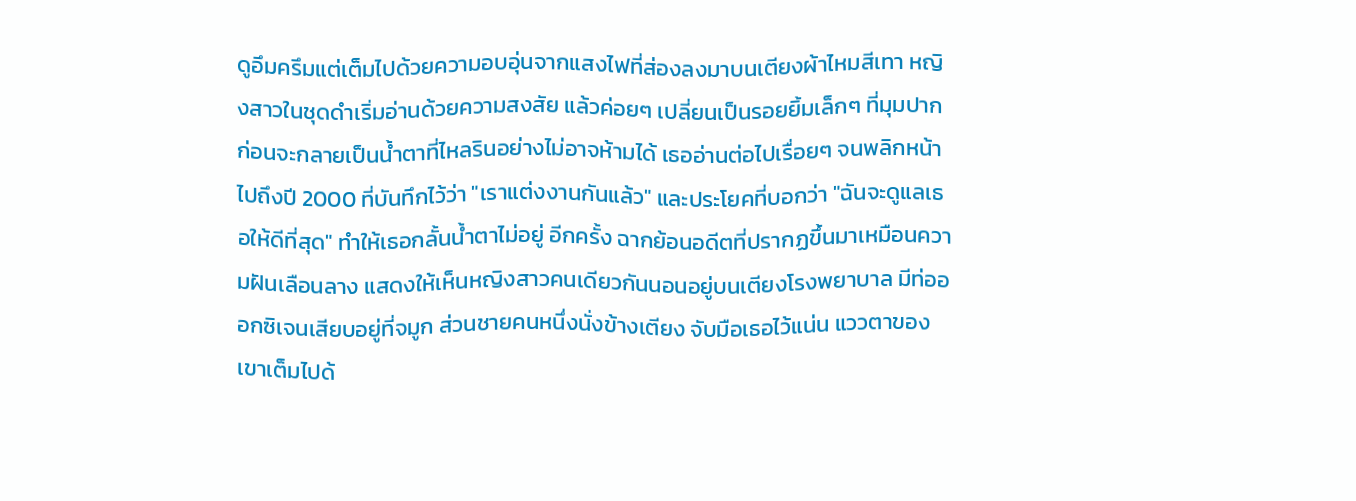ดูอึมครึมแต่เต็มไปด้วยความอบอุ่นจากแสงไฟที่ส่องลงมาบนเตียงผ้าไหมสีเทา หญิงสาวในชุดดำเริ่มอ่านด้วยความสงสัย แล้วค่อยๆ เปลี่ยนเป็นรอยยิ้มเล็กๆ ที่มุมปาก ก่อนจะกลายเป็นน้ำตาที่ไหลรินอย่างไม่อาจห้ามได้ เธออ่านต่อไปเรื่อยๆ จนพลิกหน้าไปถึงปี 2000 ที่บันทึกไว้ว่า "เราแต่งงานกันแล้ว" และประโยคที่บอกว่า "ฉันจะดูแลเธอให้ดีที่สุด" ทำให้เธอกลั้นน้ำตาไม่อยู่ อีกครั้ง ฉากย้อนอดีตที่ปรากฏขึ้นมาเหมือนความฝันเลือนลาง แสดงให้เห็นหญิงสาวคนเดียวกันนอนอยู่บนเตียงโรงพยาบาล มีท่อออกซิเจนเสียบอยู่ที่จมูก ส่วนชายคนหนึ่งนั่งข้างเตียง จับมือเธอไว้แน่น แววตาของเขาเต็มไปด้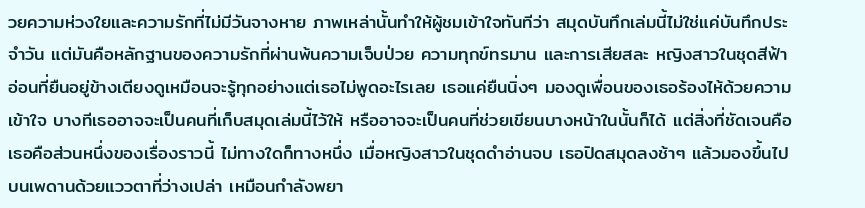วยความห่วงใยและความรักที่ไม่มีวันจางหาย ภาพเหล่านั้นทำให้ผู้ชมเข้าใจทันทีว่า สมุดบันทึกเล่มนี้ไม่ใช่แค่บันทึกประจำวัน แต่มันคือหลักฐานของความรักที่ผ่านพ้นความเจ็บป่วย ความทุกข์ทรมาน และการเสียสละ หญิงสาวในชุดสีฟ้าอ่อนที่ยืนอยู่ข้างเตียงดูเหมือนจะรู้ทุกอย่างแต่เธอไม่พูดอะไรเลย เธอแค่ยืนนิ่งๆ มองดูเพื่อนของเธอร้องไห้ด้วยความเข้าใจ บางทีเธออาจจะเป็นคนที่เก็บสมุดเล่มนี้ไว้ให้ หรืออาจจะเป็นคนที่ช่วยเขียนบางหน้าในนั้นก็ได้ แต่สิ่งที่ชัดเจนคือ เธอคือส่วนหนึ่งของเรื่องราวนี้ ไม่ทางใดก็ทางหนึ่ง เมื่อหญิงสาวในชุดดำอ่านจบ เธอปิดสมุดลงช้าๆ แล้วมองขึ้นไปบนเพดานด้วยแววตาที่ว่างเปล่า เหมือนกำลังพยา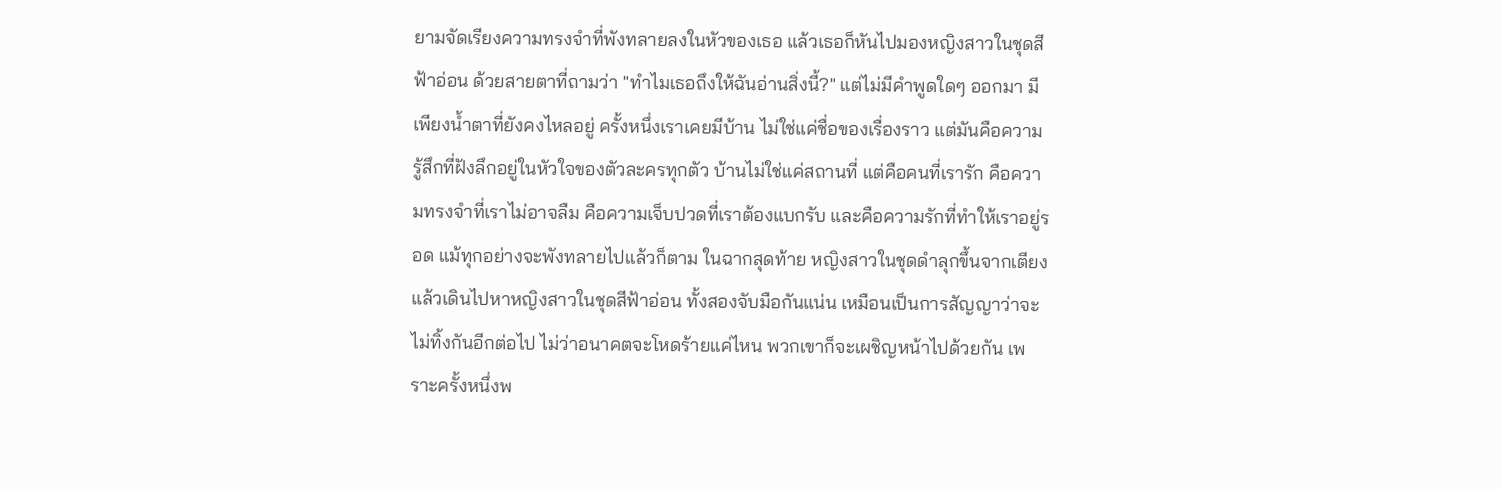ยามจัดเรียงความทรงจำที่พังทลายลงในหัวของเธอ แล้วเธอก็หันไปมองหญิงสาวในชุดสีฟ้าอ่อน ด้วยสายตาที่ถามว่า "ทำไมเธอถึงให้ฉันอ่านสิ่งนี้?" แต่ไม่มีคำพูดใดๆ ออกมา มีเพียงน้ำตาที่ยังคงไหลอยู่ ครั้งหนึ่งเราเคยมีบ้าน ไม่ใช่แค่ชื่อของเรื่องราว แต่มันคือความรู้สึกที่ฝังลึกอยู่ในหัวใจของตัวละครทุกตัว บ้านไม่ใช่แค่สถานที่ แต่คือคนที่เรารัก คือความทรงจำที่เราไม่อาจลืม คือความเจ็บปวดที่เราต้องแบกรับ และคือความรักที่ทำให้เราอยู่รอด แม้ทุกอย่างจะพังทลายไปแล้วก็ตาม ในฉากสุดท้าย หญิงสาวในชุดดำลุกขึ้นจากเตียง แล้วเดินไปหาหญิงสาวในชุดสีฟ้าอ่อน ทั้งสองจับมือกันแน่น เหมือนเป็นการสัญญาว่าจะไม่ทิ้งกันอีกต่อไป ไม่ว่าอนาคตจะโหดร้ายแค่ไหน พวกเขาก็จะเผชิญหน้าไปด้วยกัน เพราะครั้งหนึ่งพ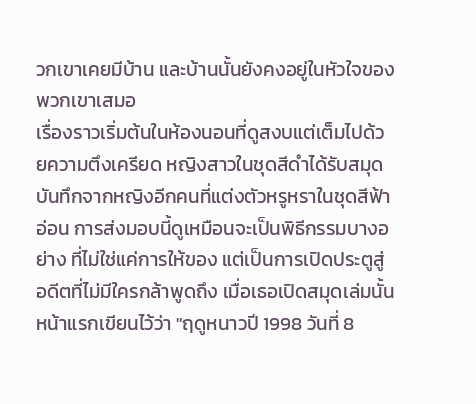วกเขาเคยมีบ้าน และบ้านนั้นยังคงอยู่ในหัวใจของพวกเขาเสมอ
เรื่องราวเริ่มต้นในห้องนอนที่ดูสงบแต่เต็มไปด้วยความตึงเครียด หญิงสาวในชุดสีดำได้รับสมุดบันทึกจากหญิงอีกคนที่แต่งตัวหรูหราในชุดสีฟ้าอ่อน การส่งมอบนี้ดูเหมือนจะเป็นพิธีกรรมบางอย่าง ที่ไม่ใช่แค่การให้ของ แต่เป็นการเปิดประตูสู่อดีตที่ไม่มีใครกล้าพูดถึง เมื่อเธอเปิดสมุดเล่มนั้น หน้าแรกเขียนไว้ว่า "ฤดูหนาวปี 1998 วันที่ 8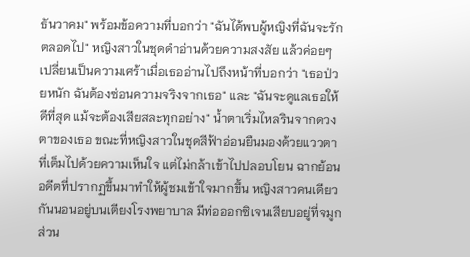ธันวาคม" พร้อมข้อความที่บอกว่า "ฉันได้พบผู้หญิงที่ฉันจะรักตลอดไป" หญิงสาวในชุดดำอ่านด้วยความสงสัย แล้วค่อยๆ เปลี่ยนเป็นความเศร้าเมื่อเธออ่านไปถึงหน้าที่บอกว่า "เธอป่วยหนัก ฉันต้องซ่อนความจริงจากเธอ" และ "ฉันจะดูแลเธอให้ดีที่สุด แม้จะต้องเสียสละทุกอย่าง" น้ำตาเริ่มไหลรินจากดวงตาของเธอ ขณะที่หญิงสาวในชุดสีฟ้าอ่อนยืนมองด้วยแววตาที่เต็มไปด้วยความเห็นใจ แต่ไม่กล้าเข้าไปปลอบโยน ฉากย้อนอดีตที่ปรากฏขึ้นมาทำให้ผู้ชมเข้าใจมากขึ้น หญิงสาวคนเดียวกันนอนอยู่บนเตียงโรงพยาบาล มีท่อออกซิเจนเสียบอยู่ที่จมูก ส่วน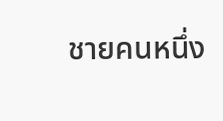ชายคนหนึ่ง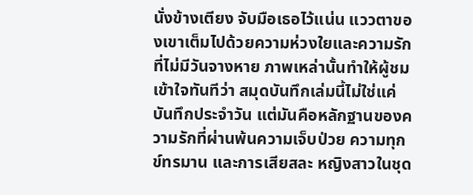นั่งข้างเตียง จับมือเธอไว้แน่น แววตาของเขาเต็มไปด้วยความห่วงใยและความรักที่ไม่มีวันจางหาย ภาพเหล่านั้นทำให้ผู้ชมเข้าใจทันทีว่า สมุดบันทึกเล่มนี้ไม่ใช่แค่บันทึกประจำวัน แต่มันคือหลักฐานของความรักที่ผ่านพ้นความเจ็บป่วย ความทุกข์ทรมาน และการเสียสละ หญิงสาวในชุด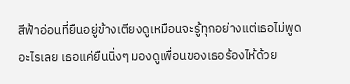สีฟ้าอ่อนที่ยืนอยู่ข้างเตียงดูเหมือนจะรู้ทุกอย่างแต่เธอไม่พูดอะไรเลย เธอแค่ยืนนิ่งๆ มองดูเพื่อนของเธอร้องไห้ด้วย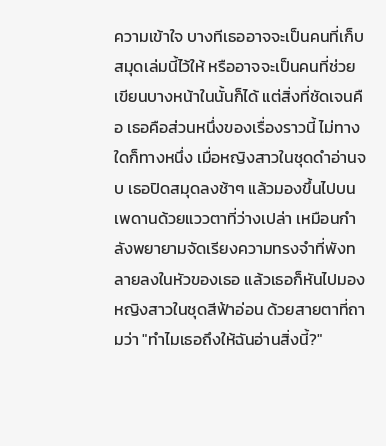ความเข้าใจ บางทีเธออาจจะเป็นคนที่เก็บสมุดเล่มนี้ไว้ให้ หรืออาจจะเป็นคนที่ช่วยเขียนบางหน้าในนั้นก็ได้ แต่สิ่งที่ชัดเจนคือ เธอคือส่วนหนึ่งของเรื่องราวนี้ ไม่ทางใดก็ทางหนึ่ง เมื่อหญิงสาวในชุดดำอ่านจบ เธอปิดสมุดลงช้าๆ แล้วมองขึ้นไปบนเพดานด้วยแววตาที่ว่างเปล่า เหมือนกำลังพยายามจัดเรียงความทรงจำที่พังทลายลงในหัวของเธอ แล้วเธอก็หันไปมองหญิงสาวในชุดสีฟ้าอ่อน ด้วยสายตาที่ถามว่า "ทำไมเธอถึงให้ฉันอ่านสิ่งนี้?"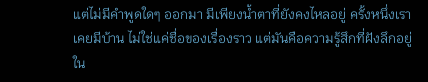แต่ไม่มีคำพูดใดๆ ออกมา มีเพียงน้ำตาที่ยังคงไหลอยู่ ครั้งหนึ่งเราเคยมีบ้าน ไม่ใช่แค่ชื่อของเรื่องราว แต่มันคือความรู้สึกที่ฝังลึกอยู่ใน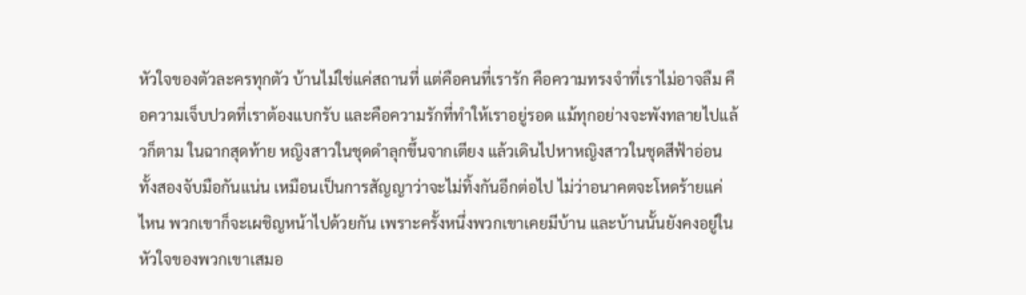หัวใจของตัวละครทุกตัว บ้านไม่ใช่แค่สถานที่ แต่คือคนที่เรารัก คือความทรงจำที่เราไม่อาจลืม คือความเจ็บปวดที่เราต้องแบกรับ และคือความรักที่ทำให้เราอยู่รอด แม้ทุกอย่างจะพังทลายไปแล้วก็ตาม ในฉากสุดท้าย หญิงสาวในชุดดำลุกขึ้นจากเตียง แล้วเดินไปหาหญิงสาวในชุดสีฟ้าอ่อน ทั้งสองจับมือกันแน่น เหมือนเป็นการสัญญาว่าจะไม่ทิ้งกันอีกต่อไป ไม่ว่าอนาคตจะโหดร้ายแค่ไหน พวกเขาก็จะเผชิญหน้าไปด้วยกัน เพราะครั้งหนึ่งพวกเขาเคยมีบ้าน และบ้านนั้นยังคงอยู่ในหัวใจของพวกเขาเสมอ